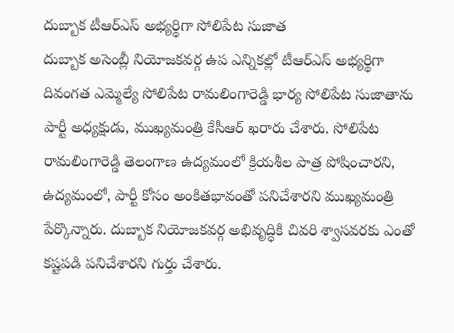దుబ్బాక టీఆర్ఎస్ అభ్యర్థిగా సోలిపేట సుజాత
దుబ్బాక అసెంబ్లీ నియోజకవర్గ ఉప ఎన్నికల్లో టీఆర్ఎస్ అభ్యర్థిగా దివంగత ఎమ్మెల్యే సోలిపేట రామలింగారెడ్డి భార్య సోలిపేట సుజాతాను పార్టీ అధ్యక్షుడు, ముఖ్యమంత్రి కేసీఆర్ ఖరారు చేశారు. సోలిపేట రామలింగారెడ్డి తెలంగాణ ఉద్యమంలో క్రియశీల పాత్ర పోషించారని, ఉద్యమంలో, పార్టీ కోసం అంకితభావంతో పనిచేశారని ముఖ్యమంత్రి పేర్కొన్నారు. దుబ్బాక నియోజకవర్గ అభివృద్ధికి చివరి శ్వాసవరకు ఎంతో కష్టపడి పనిచేశారని గుర్తు చేశారు.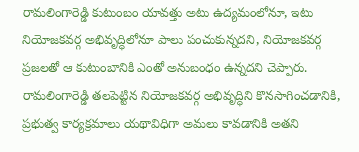రామలింగారెడ్డి కుటుంబం యావత్తు అటు ఉద్యమంలోనూ, ఇటు నియోజకవర్గ అభివృద్ధిలోనూ పాలు పంచుకున్నదని, నియోజకవర్గ ప్రజలతో ఆ కుటుంబానికి ఎంతో అనుబంధం ఉన్నదని చెప్పారు. రామలింగారెడ్డి తలపెట్టిన నియోజకవర్గ అభివృద్ధిని కొనసాగించడానికి, ప్రభుత్వ కార్యక్రమాలు యథావిధిగా అమలు కావడానికి అతని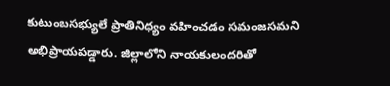కుటుంబసభ్యులే ప్రాతినిధ్యం వహించడం సమంజసమని అభిప్రాయపడ్డారు. జిల్లాలోని నాయకులందరితో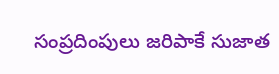సంప్రదింపులు జరిపాకే సుజాత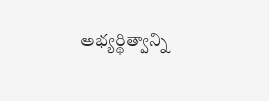అభ్యర్థిత్వాన్ని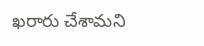ఖరారు చేశామని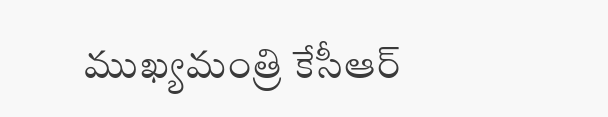ముఖ్యమంత్రి కేసీఆర్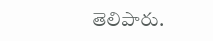తెలిపారు.